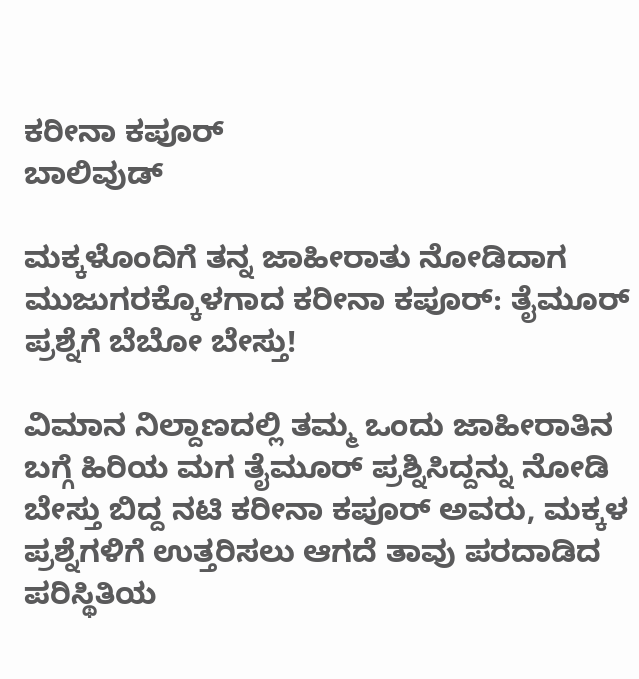ಕರೀನಾ ಕಪೂರ್
ಬಾಲಿವುಡ್

ಮಕ್ಕಳೊಂದಿಗೆ ತನ್ನ ಜಾಹೀರಾತು ನೋಡಿದಾಗ ಮುಜುಗರಕ್ಕೊಳಗಾದ ಕರೀನಾ ಕಪೂರ್: ತೈಮೂರ್ ಪ್ರಶ್ನೆಗೆ ಬೆಬೋ ಬೇಸ್ತು!

ವಿಮಾನ ನಿಲ್ದಾಣದಲ್ಲಿ ತಮ್ಮ ಒಂದು ಜಾಹೀರಾತಿನ ಬಗ್ಗೆ ಹಿರಿಯ ಮಗ ತೈಮೂರ್ ಪ್ರಶ್ನಿಸಿದ್ದನ್ನು ನೋಡಿ ಬೇಸ್ತು ಬಿದ್ದ ನಟಿ ಕರೀನಾ ಕಪೂರ್ ಅವರು, ಮಕ್ಕಳ ಪ್ರಶ್ನೆಗಳಿಗೆ ಉತ್ತರಿಸಲು ಆಗದೆ ತಾವು ಪರದಾಡಿದ ಪರಿಸ್ಥಿತಿಯ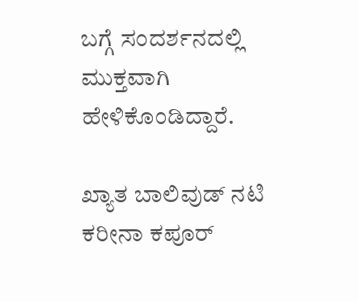ಬಗ್ಗೆ ಸಂದರ್ಶನದಲ್ಲಿ ಮುಕ್ತವಾಗಿ ಹೇಳಿಕೊಂಡಿದ್ದಾರೆ.

ಖ್ಯಾತ ಬಾಲಿವುಡ್ ನಟಿ ಕರೀನಾ ಕಪೂರ್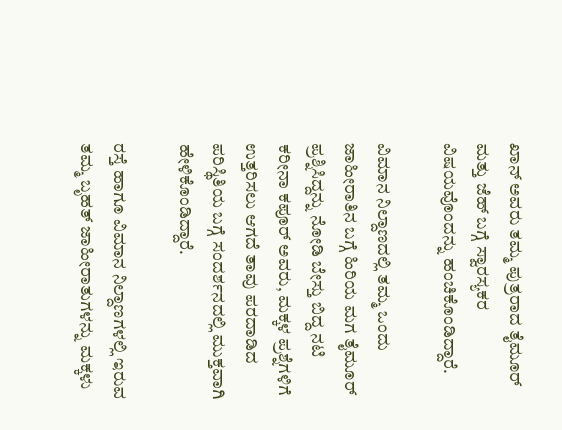ಖಾನ್ ಅವರು ತಮ್ಮ ಪುತ್ರರಾದ ತೈಮೂರ್ ಮತ್ತು ಜೆಹ್ ಬಗ್ಗೆ ಸ್ವಾರಸ್ಯಕರ ವಿಷಯವೊಂದನ್ನು ಹಂಚಿಕೊಂಡಿದ್ದಾರೆ.

ವಿಮಾನ ನಿಲ್ದಾಣದಲ್ಲಿ ತಮ್ಮ ಒಂದು ಜಾಹೀರಾತಿನ ಬಗ್ಗೆ ಹಿರಿಯ ಮಗ ತೈಮೂರ್ ಪ್ರಶ್ನಿಸಿದ್ದನ್ನು ನೋಡಿ ಬೇಸ್ತು ಬಿದ್ದ ನಟಿ ಕರೀನಾ ಕಪೂರ್ ಅವರು, ಮಕ್ಕಳ ಪ್ರಶ್ನೆಗಳಿಗೆ ಉತ್ತರಿಸಲು ಆಗದೆ ತಾವು ಪರದಾಡಿದ ಪರಿಸ್ಥಿತಿಯ ಬಗ್ಗೆ ಸಂದರ್ಶನದಲ್ಲಿ ಮುಕ್ತವಾಗಿ ಹೇಳಿಕೊಂಡಿದ್ದಾರೆ.

ರಸ್ತೆ ಹಾಗೂ ವಿಮಾನ ನಿಲ್ದಾಣಗಳಲ್ಲಿ ಇರುವ ತಮ್ಮ ಬೃಹತ್ ಜಾಹೀರಾತುಗಳನ್ನು ಮಕ್ಕಳು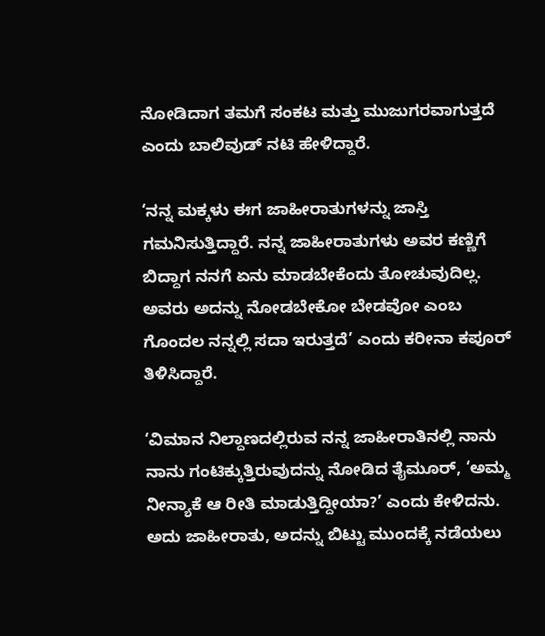ನೋಡಿದಾಗ ತಮಗೆ ಸಂಕಟ ಮತ್ತು ಮುಜುಗರವಾಗುತ್ತದೆ ಎಂದು ಬಾಲಿವುಡ್ ನಟಿ ಹೇಳಿದ್ದಾರೆ.

‘ನನ್ನ ಮಕ್ಕಳು ಈಗ ಜಾಹೀರಾತುಗಳನ್ನು ಜಾಸ್ತಿ ಗಮನಿಸುತ್ತಿದ್ದಾರೆ. ನನ್ನ ಜಾಹೀರಾತುಗಳು ಅವರ ಕಣ್ಣಿಗೆ ಬಿದ್ದಾಗ ನನಗೆ ಏನು ಮಾಡಬೇಕೆಂದು ತೋಚುವುದಿಲ್ಲ. ಅವರು ಅದನ್ನು ನೋಡಬೇಕೋ ಬೇಡವೋ ಎಂಬ ಗೊಂದಲ ನನ್ನಲ್ಲಿ ಸದಾ ಇರುತ್ತದೆ’ ಎಂದು ಕರೀನಾ ಕಪೂರ್ ತಿಳಿಸಿದ್ದಾರೆ.

‘ವಿಮಾನ ನಿಲ್ದಾಣದಲ್ಲಿರುವ ನನ್ನ ಜಾಹೀರಾತಿನಲ್ಲಿ ನಾನು ನಾನು ಗಂಟಿಕ್ಕುತ್ತಿರುವುದನ್ನು ನೋಡಿದ ತೈಮೂರ್, ‘ಅಮ್ಮ ನೀನ್ಯಾಕೆ ಆ ರೀತಿ ಮಾಡುತ್ತಿದ್ದೀಯಾ?’ ಎಂದು ಕೇಳಿದನು. ಅದು ಜಾಹೀರಾತು, ಅದನ್ನು ಬಿಟ್ಟು ಮುಂದಕ್ಕೆ ನಡೆಯಲು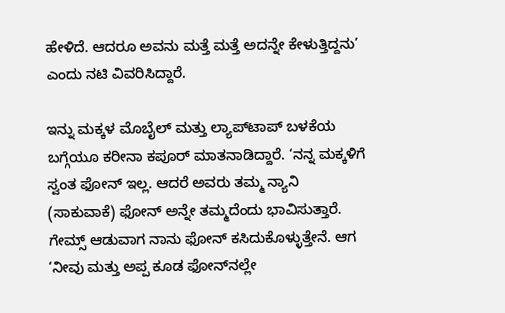ಹೇಳಿದೆ. ಆದರೂ ಅವನು ಮತ್ತೆ ಮತ್ತೆ ಅದನ್ನೇ ಕೇಳುತ್ತಿದ್ದನು’ ಎಂದು ನಟಿ ವಿವರಿಸಿದ್ದಾರೆ.

ಇನ್ನು ಮಕ್ಕಳ ಮೊಬೈಲ್ ಮತ್ತು ಲ್ಯಾಪ್‌ಟಾಪ್ ಬಳಕೆಯ ಬಗ್ಗೆಯೂ ಕರೀನಾ ಕಪೂರ್ ಮಾತನಾಡಿದ್ದಾರೆ. ‘ನನ್ನ ಮಕ್ಕಳಿಗೆ ಸ್ವಂತ ಫೋನ್ ಇಲ್ಲ. ಆದರೆ ಅವರು ತಮ್ಮ ನ್ಯಾನಿ (ಸಾಕುವಾಕೆ) ಫೋನ್ ಅನ್ನೇ ತಮ್ಮದೆಂದು ಭಾವಿಸುತ್ತಾರೆ. ಗೇಮ್ಸ್ ಆಡುವಾಗ ನಾನು ಫೋನ್ ಕಸಿದುಕೊಳ್ಳುತ್ತೇನೆ. ಆಗ ‘ನೀವು ಮತ್ತು ಅಪ್ಪ ಕೂಡ ಫೋನ್‌ನಲ್ಲೇ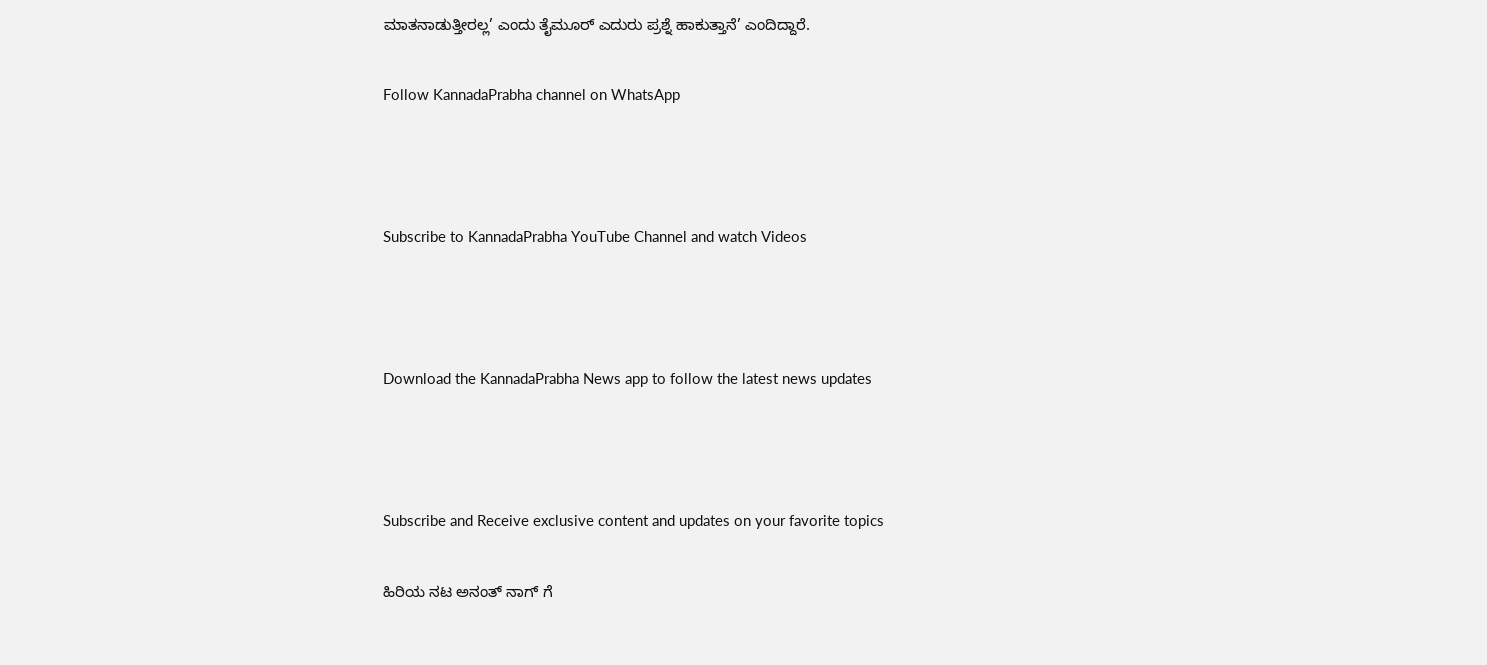ಮಾತನಾಡುತ್ತೀರಲ್ಲ’ ಎಂದು ತೈಮೂರ್ ಎದುರು ಪ್ರಶ್ನೆ ಹಾಕುತ್ತಾನೆ’ ಎಂದಿದ್ದಾರೆ.

Follow KannadaPrabha channel on WhatsApp



Subscribe to KannadaPrabha YouTube Channel and watch Videos



Download the KannadaPrabha News app to follow the latest news updates



Subscribe and Receive exclusive content and updates on your favorite topics

ಹಿರಿಯ ನಟ ಅನಂತ್ ನಾಗ್ ಗೆ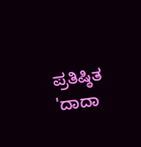ಪ್ರತಿಷ್ಠಿತ 'ದಾದಾ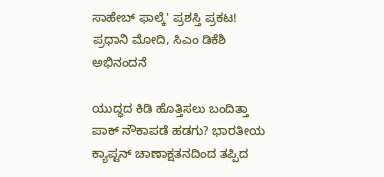ಸಾಹೇಬ್ ಫಾಲ್ಕೆ' ಪ್ರಶಸ್ತಿ ಪ್ರಕಟ! ಪ್ರಧಾನಿ ಮೋದಿ, ಸಿಎಂ ಡಿಕೆಶಿ ಅಭಿನಂದನೆ

ಯುದ್ಧದ ಕಿಡಿ ಹೊತ್ತಿಸಲು ಬಂದಿತ್ತಾ ಪಾಕ್ ನೌಕಾಪಡೆ ಹಡಗು? ಭಾರತೀಯ ಕ್ಯಾಪ್ಟನ್ ಚಾಣಾಕ್ಷತನದಿಂದ ತಪ್ಪಿದ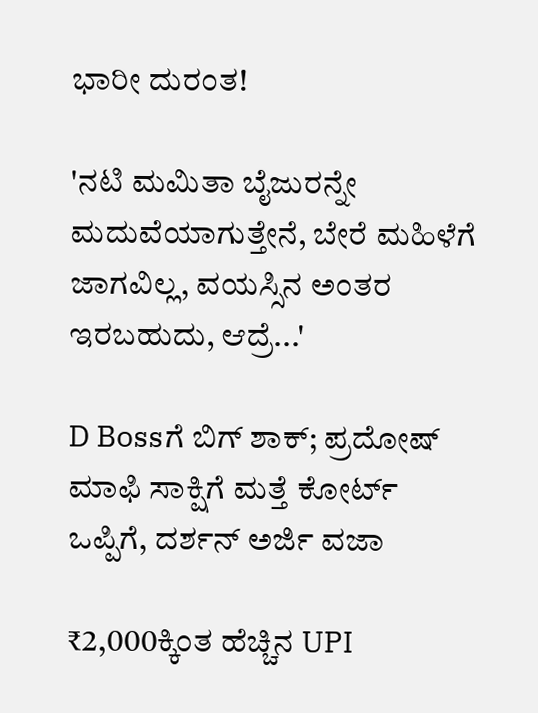ಭಾರೀ ದುರಂತ!

'ನಟಿ ಮಮಿತಾ ಬೈಜುರನ್ನೇ ಮದುವೆಯಾಗುತ್ತೇನೆ, ಬೇರೆ ಮಹಿಳೆಗೆ ಜಾಗವಿಲ್ಲ, ವಯಸ್ಸಿನ ಅಂತರ ಇರಬಹುದು, ಆದ್ರೆ...'

D Bossಗೆ ಬಿಗ್ ಶಾಕ್; ಪ್ರದೋಷ್ ಮಾಫಿ ಸಾಕ್ಷಿಗೆ ಮತ್ತೆ ಕೋರ್ಟ್ ಒಪ್ಪಿಗೆ, ದರ್ಶನ್ ಅರ್ಜಿ ವಜಾ

₹2,000ಕ್ಕಿಂತ ಹೆಚ್ಚಿನ UPI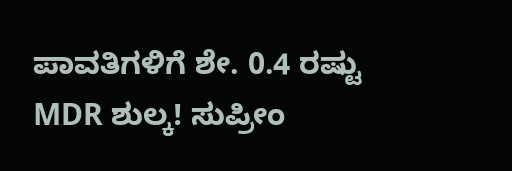ಪಾವತಿಗಳಿಗೆ ಶೇ. 0.4 ರಷ್ಟು MDR ಶುಲ್ಕ! ಸುಪ್ರೀಂ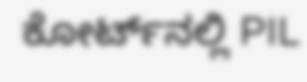ಕೋರ್ಟ್‌ನಲ್ಲಿ PIL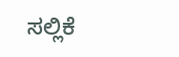ಸಲ್ಲಿಕೆ